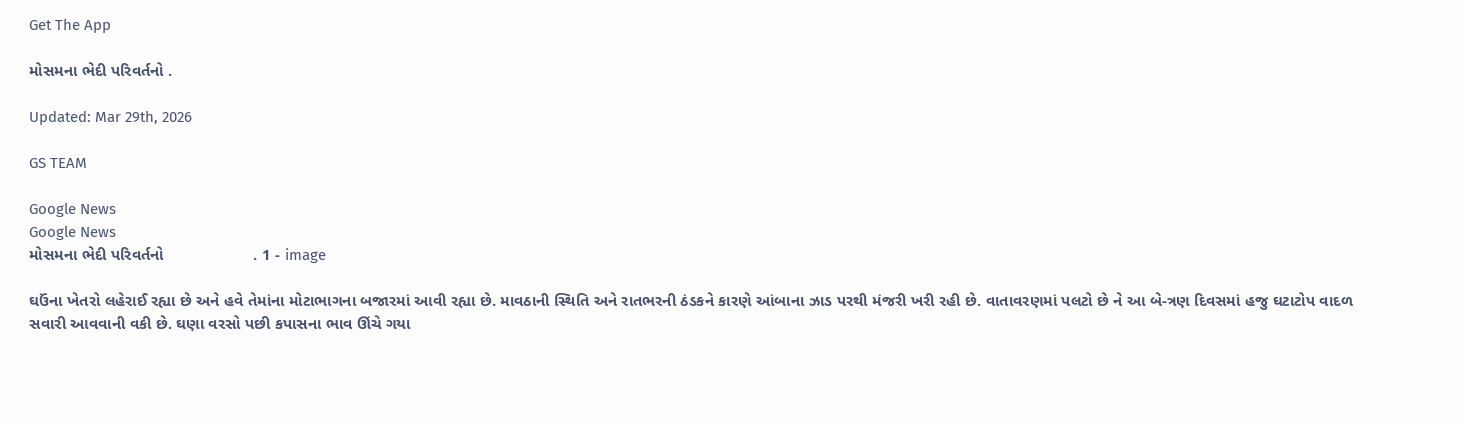Get The App

મોસમના ભેદી પરિવર્તનો .

Updated: Mar 29th, 2026

GS TEAM

Google News
Google News
મોસમના ભેદી પરિવર્તનો                    . 1 - image

ઘઉંના ખેતરો લહેરાઈ રહ્યા છે અને હવે તેમાંના મોટાભાગના બજારમાં આવી રહ્યા છે. માવઠાની સ્થિતિ અને રાતભરની ઠંડકને કારણે આંબાના ઝાડ પરથી મંજરી ખરી રહી છે. વાતાવરણમાં પલટો છે ને આ બે-ત્રણ દિવસમાં હજુ ઘટાટોપ વાદળ સવારી આવવાની વકી છે. ઘણા વરસો પછી કપાસના ભાવ ઊંચે ગયા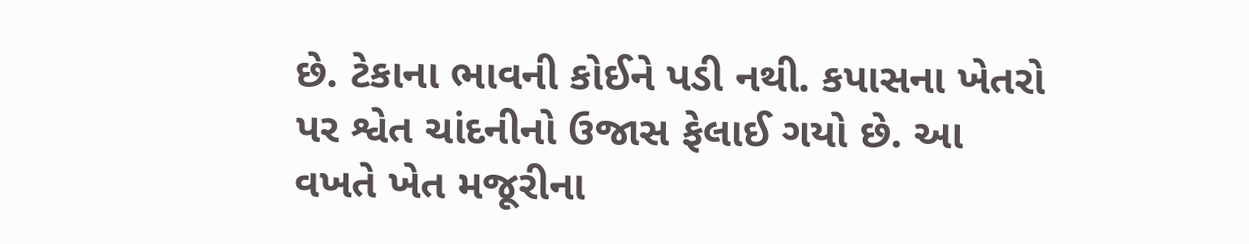છે. ટેકાના ભાવની કોઈને પડી નથી. કપાસના ખેતરો પર શ્વેત ચાંદનીનો ઉજાસ ફેલાઈ ગયો છે. આ વખતે ખેત મજૂરીના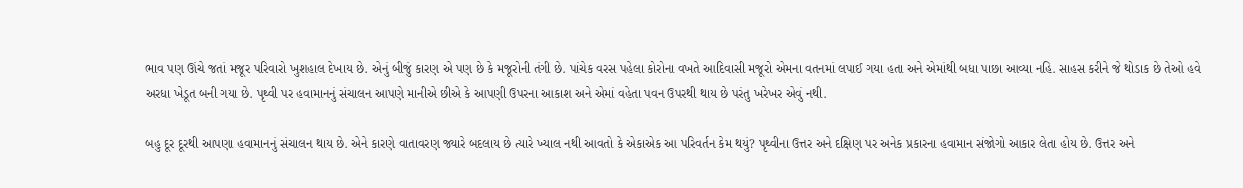ભાવ પણ ઊંચે જતાં મજૂર પરિવારો ખુશહાલ દેખાય છે. એનું બીજું કારણ એ પણ છે કે મજૂરોની તંગી છે. પાંચેક વરસ પહેલા કોરોના વખતે આદિવાસી મજૂરો એમના વતનમાં લપાઈ ગયા હતા અને એમાંથી બધા પાછા આવ્યા નહિ. સાહસ કરીને જે થોડાક છે તેઓ હવે અરધા ખેડૂત બની ગયા છે. પૃથ્વી પર હવામાનનું સંચાલન આપણે માનીએ છીએ કે આપણી ઉપરના આકાશ અને એમાં વહેતા પવન ઉપરથી થાય છે પરંતુ ખરેખર એવું નથી.

બહુ દૂર દૂરથી આપણા હવામાનનું સંચાલન થાય છે. એને કારણે વાતાવરણ જ્યારે બદલાય છે ત્યારે ખ્યાલ નથી આવતો કે એકાએક આ પરિવર્તન કેમ થયું? પૃથ્વીના ઉત્તર અને દક્ષિણ પર અનેક પ્રકારના હવામાન સંજોગો આકાર લેતા હોય છે. ઉત્તર અને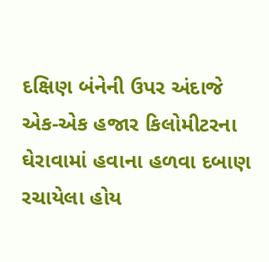દક્ષિણ બંનેની ઉપર અંદાજે એક-એક હજાર કિલોમીટરના ઘેરાવામાં હવાના હળવા દબાણ રચાયેલા હોય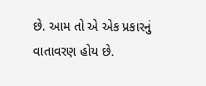છે. આમ તો એ એક પ્રકારનું વાતાવરણ હોય છે.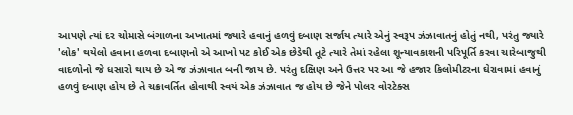આપણે ત્યાં દર ચોમાસે બંગાળના અખાતમાં જ્યારે હવાનું હળવું દબાણ સર્જાય ત્યારે એનું સ્વરૂપ ઝંઝાવાતનું હોતું નથી, પરંતુ જ્યારે 'લોક' થયેલો હવાના હળવા દબાણનો એ આખો પટ કોઈ એક છેડેથી તૂટે ત્યારે તેમાં રહેલા શૂન્યાવકાશની પરિપૂર્તિ કરવા ચારેબાજુથી વાદળોનો જે ધસારો થાય છે એ જ ઝંઝાવાત બની જાય છે. પરંતુ દક્ષિણ અને ઉત્તર પર આ જે હજાર કિલોમીટરના ઘેરાવામાં હવાનું હળવું દબાણ હોય છે તે ચક્રાવર્તિત હોવાથી સ્વયં એક ઝંઝાવાત જ હોય છે જેને પોલર વોરટેક્સ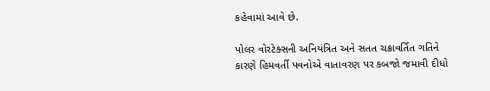કહેવામાં આવે છે.

પોલર વોરટેક્સની અનિયંત્રિત અને સતત ચક્રાવર્તિત ગતિને કારણે હિમવર્તી પવનોએ વાતાવરણ પર કબજો જમાવી દીધો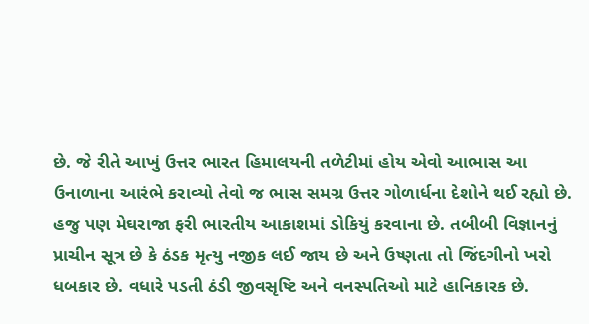છે. જે રીતે આખું ઉત્તર ભારત હિમાલયની તળેટીમાં હોય એવો આભાસ આ ઉનાળાના આરંભે કરાવ્યો તેવો જ ભાસ સમગ્ર ઉત્તર ગોળાર્ધના દેશોને થઈ રહ્યો છે. હજુ પણ મેઘરાજા ફરી ભારતીય આકાશમાં ડોકિયું કરવાના છે. તબીબી વિજ્ઞાનનું પ્રાચીન સૂત્ર છે કે ઠંડક મૃત્યુ નજીક લઈ જાય છે અને ઉષ્ણતા તો જિંદગીનો ખરો ધબકાર છે. વધારે પડતી ઠંડી જીવસૃષ્ટિ અને વનસ્પતિઓ માટે હાનિકારક છે.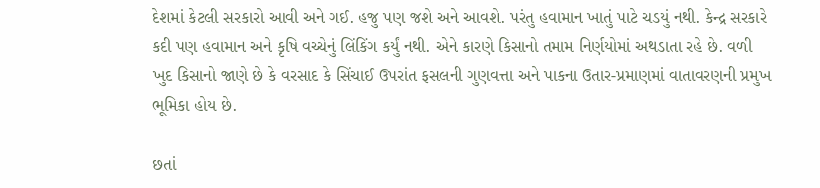દેશમાં કેટલી સરકારો આવી અને ગઈ. હજુ પણ જશે અને આવશે. પરંતુ હવામાન ખાતું પાટે ચડયું નથી. કેન્દ્ર સરકારે કદી પણ હવામાન અને કૃષિ વચ્ચેનું લિંકિંગ કર્યું નથી. એને કારણે કિસાનો તમામ નિર્ણયોમાં અથડાતા રહે છે. વળી ખુદ કિસાનો જાણે છે કે વરસાદ કે સિંચાઈ ઉપરાંત ફસલની ગુણવત્તા અને પાકના ઉતાર-પ્રમાણમાં વાતાવરણની પ્રમુખ ભૂમિકા હોય છે.

છતાં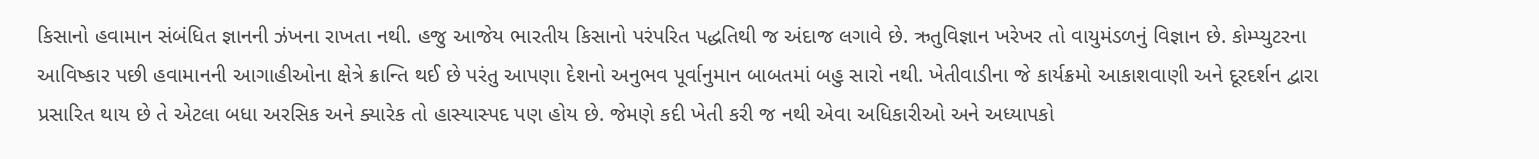કિસાનો હવામાન સંબંધિત જ્ઞાનની ઝંખના રાખતા નથી. હજુ આજેય ભારતીય કિસાનો પરંપરિત પદ્ધતિથી જ અંદાજ લગાવે છે. ઋતુવિજ્ઞાન ખરેખર તો વાયુમંડળનું વિજ્ઞાન છે. કોમ્પ્યુટરના આવિષ્કાર પછી હવામાનની આગાહીઓના ક્ષેત્રે ક્રાન્તિ થઈ છે પરંતુ આપણા દેશનો અનુભવ પૂર્વાનુમાન બાબતમાં બહુ સારો નથી. ખેતીવાડીના જે કાર્યક્રમો આકાશવાણી અને દૂરદર્શન દ્વારા પ્રસારિત થાય છે તે એટલા બધા અરસિક અને ક્યારેક તો હાસ્યાસ્પદ પણ હોય છે. જેમણે કદી ખેતી કરી જ નથી એવા અધિકારીઓ અને અધ્યાપકો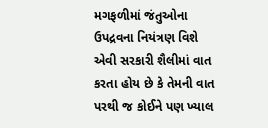મગફળીમાં જંતુઓના ઉપદ્રવના નિયંત્રણ વિશે એવી સરકારી શૈલીમાં વાત કરતા હોય છે કે તેમની વાત પરથી જ કોઈને પણ ખ્યાલ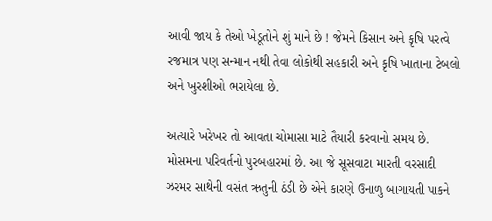આવી જાય કે તેઓ ખેડૂતોને શું માને છે ! જેમને કિસાન અને કૃષિ પરત્વે રજમાત્ર પણ સન્માન નથી તેવા લોકોથી સહકારી અને કૃષિ ખાતાના ટેબલો અને ખુરશીઓ ભરાયેલા છે.

અત્યારે ખરેખર તો આવતા ચોમાસા માટે તૈયારી કરવાનો સમય છે. મોસમના પરિવર્તનો પુરબહારમાં છે. આ જે સૂસવાટા મારતી વરસાદી ઝરમર સાથેની વસંત ઋતુની ઠંડી છે એને કારણે ઉનાળુ બાગાયતી પાકને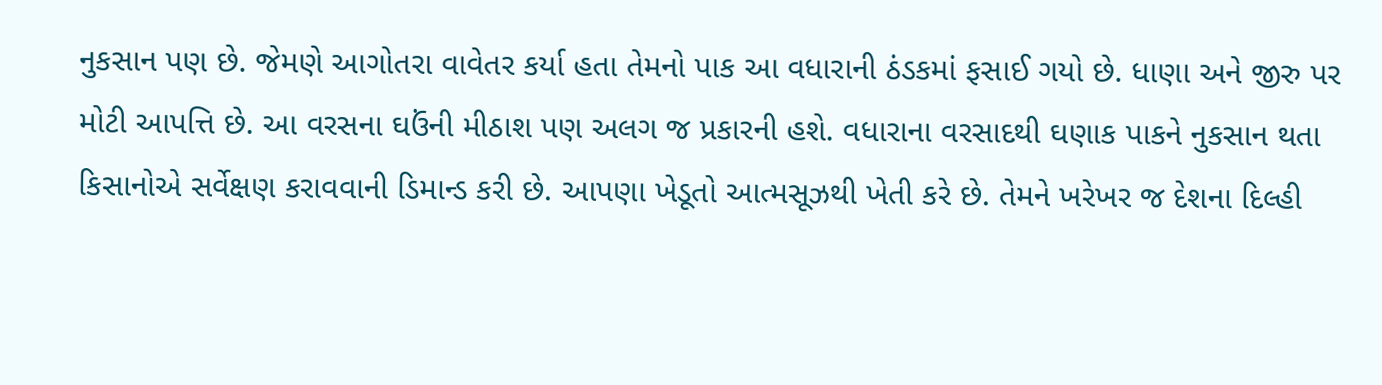નુકસાન પણ છે. જેમણે આગોતરા વાવેતર કર્યા હતા તેમનો પાક આ વધારાની ઠંડકમાં ફસાઈ ગયો છે. ધાણા અને જીરુ પર મોટી આપત્તિ છે. આ વરસના ઘઉંની મીઠાશ પણ અલગ જ પ્રકારની હશે. વધારાના વરસાદથી ઘણાક પાકને નુકસાન થતા કિસાનોએ સર્વેક્ષણ કરાવવાની ડિમાન્ડ કરી છે. આપણા ખેડૂતો આત્મસૂઝથી ખેતી કરે છે. તેમને ખરેખર જ દેશના દિલ્હી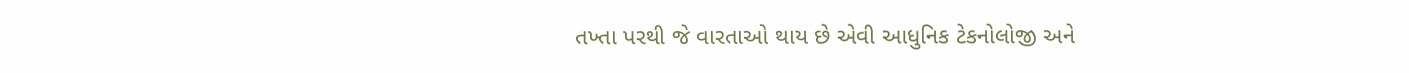તખ્તા પરથી જે વારતાઓ થાય છે એવી આધુનિક ટેકનોલોજી અને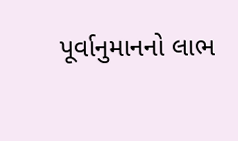પૂર્વાનુમાનનો લાભ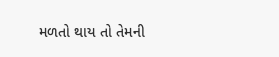મળતો થાય તો તેમની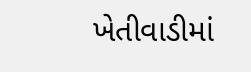ખેતીવાડીમાં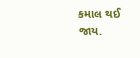કમાલ થઈ જાય.